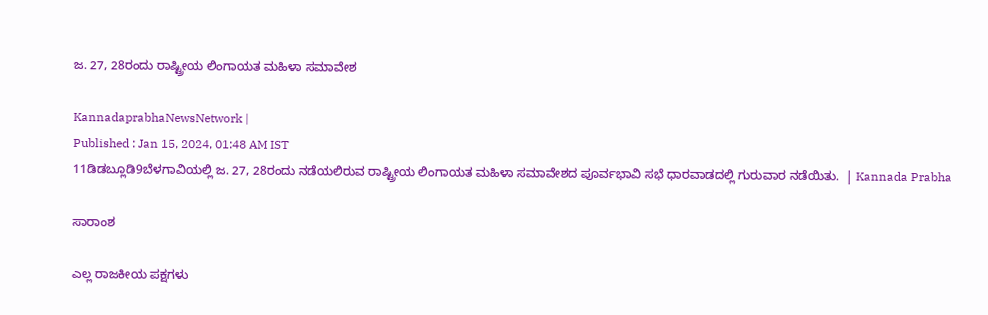ಜ. 27, 28ರಂದು ರಾಷ್ಟ್ರೀಯ ಲಿಂಗಾಯತ ಮಹಿಳಾ ಸಮಾವೇಶ

KannadaprabhaNewsNetwork |
Published : Jan 15, 2024, 01:48 AM IST
11ಡಿಡಬ್ಲೂಡಿ9ಬೆಳಗಾವಿಯಲ್ಲಿ ಜ. 27, 28ರಂದು ನಡೆಯಲಿರುವ ರಾಷ್ಟ್ರೀಯ ಲಿಂಗಾಯತ ಮಹಿಳಾ ಸಮಾವೇಶದ ಪೂರ್ವಭಾವಿ ಸಭೆ ಧಾರವಾಡದಲ್ಲಿ ಗುರುವಾರ ನಡೆಯಿತು.  | Kannada Prabha

ಸಾರಾಂಶ

ಎಲ್ಲ ರಾಜಕೀಯ ಪಕ್ಷಗಳು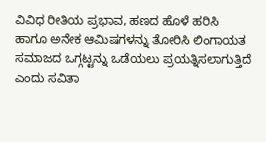ವಿವಿಧ ರೀತಿಯ ಪ್ರಭಾವ, ಹಣದ ಹೊಳೆ ಹರಿಸಿ ಹಾಗೂ ಅನೇಕ ಆಮಿಷಗಳನ್ನು ತೋರಿಸಿ ಲಿಂಗಾಯತ ಸಮಾಜದ ಒಗ್ಗಟ್ಟನ್ನು ಒಡೆಯಲು ಪ್ರಯತ್ನಿಸಲಾಗುತ್ತಿದೆ ಎಂದು ಸವಿತಾ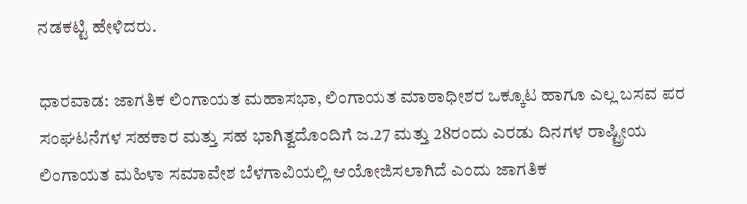ನಡಕಟ್ಟಿ ಹೇಳಿದರು.

ಧಾರವಾಡ: ಜಾಗತಿಕ ಲಿಂಗಾಯತ ಮಹಾಸಭಾ, ಲಿಂಗಾಯತ ಮಾಠಾಧೀಶರ ಒಕ್ಕೂಟ ಹಾಗೂ ಎಲ್ಲ ಬಸವ ಪರ ಸಂಘಟನೆಗಳ ಸಹಕಾರ ಮತ್ತು ಸಹ ಭಾಗಿತ್ವದೊಂದಿಗೆ ಜ.27 ಮತ್ತು 28ರಂದು ಎರಡು ದಿನಗಳ ರಾಷ್ಟ್ರೀಯ ಲಿಂಗಾಯತ ಮಹಿಳಾ ಸಮಾವೇಶ ಬೆಳಗಾವಿಯಲ್ಲಿ ಆಯೋಜಿಸಲಾಗಿದೆ ಎಂದು ಜಾಗತಿಕ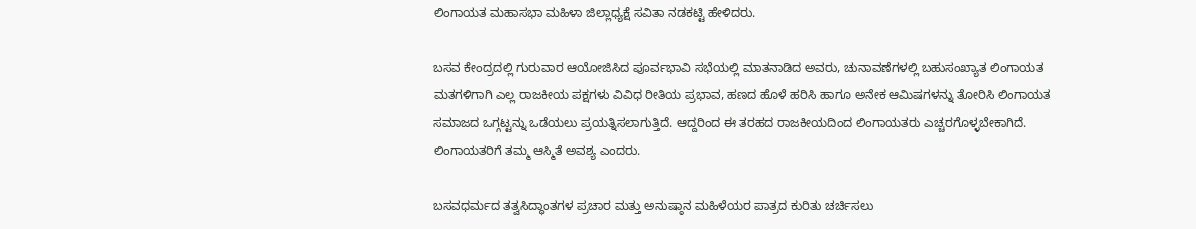ಲಿಂಗಾಯತ ಮಹಾಸಭಾ ಮಹಿಳಾ ಜಿಲ್ಲಾಧ್ಯಕ್ಷೆ ಸವಿತಾ ನಡಕಟ್ಟಿ ಹೇಳಿದರು.

ಬಸವ ಕೇಂದ್ರದಲ್ಲಿ ಗುರುವಾರ ಆಯೋಜಿಸಿದ ಪೂರ್ವಭಾವಿ ಸಭೆಯಲ್ಲಿ ಮಾತನಾಡಿದ ಅವರು, ಚುನಾವಣೆಗಳಲ್ಲಿ ಬಹುಸಂಖ್ಯಾತ ಲಿಂಗಾಯತ ಮತಗಳಿಗಾಗಿ ಎಲ್ಲ ರಾಜಕೀಯ ಪಕ್ಷಗಳು ವಿವಿಧ ರೀತಿಯ ಪ್ರಭಾವ, ಹಣದ ಹೊಳೆ ಹರಿಸಿ ಹಾಗೂ ಅನೇಕ ಆಮಿಷಗಳನ್ನು ತೋರಿಸಿ ಲಿಂಗಾಯತ ಸಮಾಜದ ಒಗ್ಗಟ್ಟನ್ನು ಒಡೆಯಲು ಪ್ರಯತ್ನಿಸಲಾಗುತ್ತಿದೆ. ಆದ್ದರಿಂದ ಈ ತರಹದ ರಾಜಕೀಯದಿಂದ ಲಿಂಗಾಯತರು ಎಚ್ಚರಗೊಳ್ಳಬೇಕಾಗಿದೆ. ಲಿಂಗಾಯತರಿಗೆ ತಮ್ಮ ಆಸ್ಮಿತೆ ಅವಶ್ಯ ಎಂದರು.

ಬಸವಧರ್ಮದ ತತ್ವಸಿದ್ಧಾಂತಗಳ ಪ್ರಚಾರ ಮತ್ತು ಅನುಷ್ಠಾನ ಮಹಿಳೆಯರ ಪಾತ್ರದ ಕುರಿತು ಚರ್ಚಿಸಲು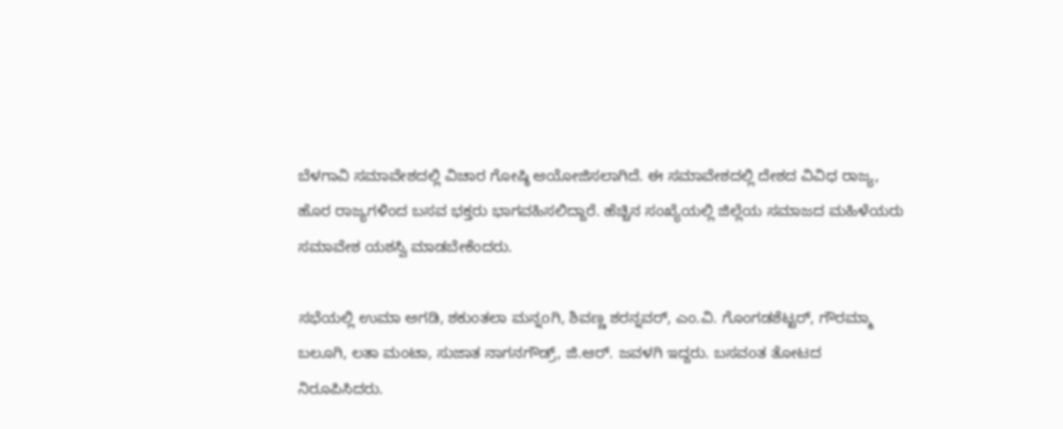ಬೆಳಗಾವಿ ಸಮಾವೇಶದಲ್ಲಿ ವಿಚಾರ ಗೋಷ್ಠಿ ಆಯೋಜಿಸಲಾಗಿದೆ. ಈ ಸಮಾವೇಶದಲ್ಲಿ ದೇಶದ ವಿವಿಧ ರಾಜ್ಯ, ಹೊರ ರಾಜ್ಯಗಳಿಂದ ಬಸವ ಭಕ್ತರು ಭಾಗವಹಿಸಲಿದ್ದಾರೆ. ಹೆಚ್ಚಿನ ಸಂಖ್ಯೆಯಲ್ಲಿ ಜಿಲ್ಲೆಯ ಸಮಾಜದ ಮಹಿಳೆಯರು ಸಮಾವೇಶ ಯಶಸ್ವಿ ಮಾಡಬೇಕೆಂದರು.

ಸಭೆಯಲ್ಲಿ ಉಮಾ ಅಗಡಿ, ಶಕುಂತಲಾ ಮನ್ನoಗಿ, ಶಿವಣ್ಣ ಶರನ್ನವರ್, ಎಂ.ವಿ. ಗೊಂಗಡಶೆಟ್ಟರ್, ಗೌರಮ್ಮಾ ಬಲೂಗಿ, ಲತಾ ಮಂಟಾ, ಸುಜಾತ ನಾಗನಗೌಡ್ರ್, ಜಿ.ಆರ್. ಜವಳಗಿ ಇದ್ದರು. ಬಸವoತ ತೋಟದ ನಿರೂಪಿಸಿದರು.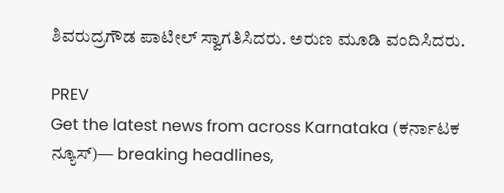ಶಿವರುದ್ರಗೌಡ ಪಾಟೀಲ್ ಸ್ವಾಗತಿಸಿದರು. ಅರುಣ ಮೂಡಿ ವಂದಿಸಿದರು.

PREV
Get the latest news from across Karnataka (ಕರ್ನಾಟಕ ನ್ಯೂಸ್)— breaking headlines,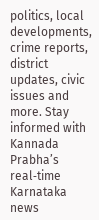politics, local developments, crime reports, district updates, civic issues and more. Stay informed with Kannada Prabha’s real‑time Karnataka news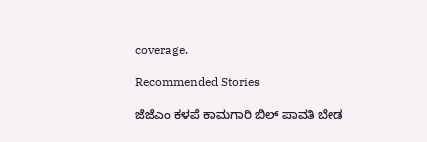coverage.

Recommended Stories

ಜೆಜೆಎಂ ಕಳಪೆ ಕಾಮಗಾರಿ ಬಿಲ್ ಪಾವತಿ ಬೇಡ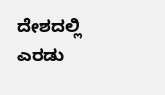ದೇಶದಲ್ಲಿ ಎರಡು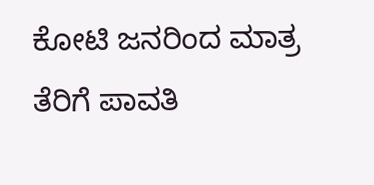ಕೋಟಿ ಜನರಿಂದ ಮಾತ್ರ ತೆರಿಗೆ ಪಾವತಿ